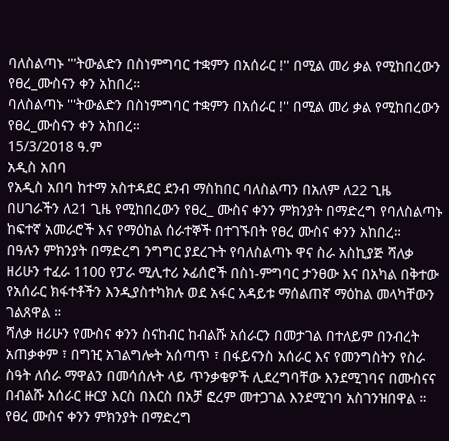ባለስልጣኑ '''ትውልድን በስነምግባር ተቋምን በአሰራር !'' በሚል መሪ ቃል የሚከበረውን የፀረ_ሙስናን ቀን አከበረ።
ባለስልጣኑ '''ትውልድን በስነምግባር ተቋምን በአሰራር !'' በሚል መሪ ቃል የሚከበረውን የፀረ_ሙስናን ቀን አከበረ።
15/3/2018 ዓ.ም
አዲስ አበባ
የአዲስ አበባ ከተማ አስተዳደር ደንብ ማስከበር ባለስልጣን በአለም ለ22 ጊዜ በሀገራችን ለ21 ጊዜ የሚከበረውን የፀረ_ ሙስና ቀንን ምክንያት በማድረግ የባለስልጣኑ ከፍተኛ አመራሮች እና የማዕከል ሰራተኞች በተገኙበት የፀረ ሙስና ቀንን አከበረ።
በዓሉን ምክንያት በማድረግ ንግግር ያደረጉት የባለስልጣኑ ዋና ስራ አስኪያጅ ሻለቃ ዘሪሁን ተፈራ 1100 የፓራ ሚሊተሪ ኦፊሰሮች በስነ-ምግባር ታንፀው እና በአካል በቅተው የአሰራር ክፋተቶችን እንዲያስተካክሉ ወደ አፋር አዳይቱ ማሰልጠኛ ማዕከል መላካቸውን ገልጸዋል ።
ሻለቃ ዘሪሁን የሙስና ቀንን ስናከብር ከብልሹ አሰራርን በመታገል በተለይም በንብረት አጠቃቀም ፣ በግዢ አገልግሎት አሰጣጥ ፣ በፋይናንስ አሰራር እና የመንግስትን የስራ ስዓት ለሰራ ማዋልን በመሳሰሉት ላይ ጥንቃቄዎች ሊደረግባቸው እንደሚገባና በሙስናና በብልሹ አሰራር ዙርያ እርስ በእርስ በአቻ ፎረም መተጋገል እንደሚገባ አስገንዝበዋል ።
የፀረ ሙስና ቀንን ምክንያት በማድረግ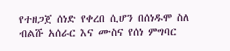የተዘጋጀ ሰነድ የቀረበ ሲሆን በሰነዱሞ ስለ ብልሹ አሰራር እና ሙስና የሰነ ምግባር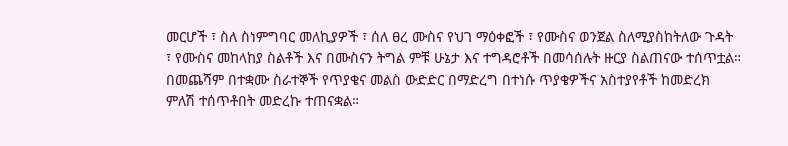መርሆች ፣ ስለ ስነምግባር መለኪያዎች ፣ ሰለ ፀረ ሙስና የህገ ማዕቀፎች ፣ የሙስና ወንጀል ስለሚያስከትለው ጉዳት ፣ የሙስና መከላከያ ስልቶች እና በሙስናን ትግል ምቹ ሁኔታ እና ተግዳሮቶች በመሳሰሉት ዙርያ ስልጠናው ተሰጥቷል።
በመጨሻም በተቋሙ ስራተኞች የጥያቄና መልስ ውድድር በማድረግ በተነሱ ጥያቄዎችና አስተያየቶች ከመድረክ ምለሽ ተሰጥቶበት መድረኩ ተጠናቋል።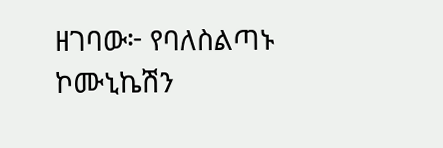ዘገባው፦ የባለስልጣኑ ኮሙኒኬሽን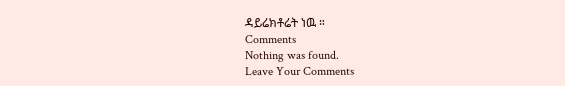ዳይሬክቶሬት ነዉ ።
Comments
Nothing was found.
Leave Your Comments